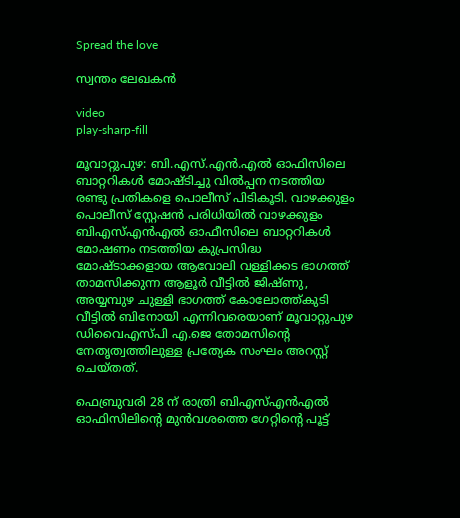Spread the love

സ്വന്തം ലേഖകൻ

video
play-sharp-fill

മൂവാറ്റുപുഴ: ബി.എസ്.എൻ.എൽ ഓഫിസിലെ ബാറ്ററികൾ മോഷ്ടിച്ചു വിൽപ്പന നടത്തിയ രണ്ടു പ്രതികളെ പൊലീസ് പിടികൂടി. വാഴക്കുളം പൊലീസ് സ്റ്റേഷൻ പരിധിയിൽ വാഴക്കുളം ബിഎസ്എൻഎൽ ഓഫീസിലെ ബാറ്ററികൾ മോഷണം നടത്തിയ കുപ്രസിദ്ധ മോഷ്ടാക്കളായ ആവോലി വള്ളിക്കട ഭാഗത്ത് താമസിക്കുന്ന ആളൂർ വീട്ടിൽ ജിഷ്ണു, അയ്യമ്പുഴ ചുള്ളി ഭാഗത്ത് കോലോത്ത്കുടി വീട്ടിൽ ബിനോയി എന്നിവരെയാണ് മൂവാറ്റുപുഴ ഡിവൈഎസ്പി എ.ജെ തോമസിന്റെ നേതൃത്വത്തിലുള്ള പ്രത്യേക സംഘം അറസ്റ്റ് ചെയ്തത്.

ഫെബ്രുവരി 28 ന് രാത്രി ബിഎസ്എൻഎൽ ഓഫിസിലിന്റെ മുൻവശത്തെ ഗേറ്റിന്റെ പൂട്ട്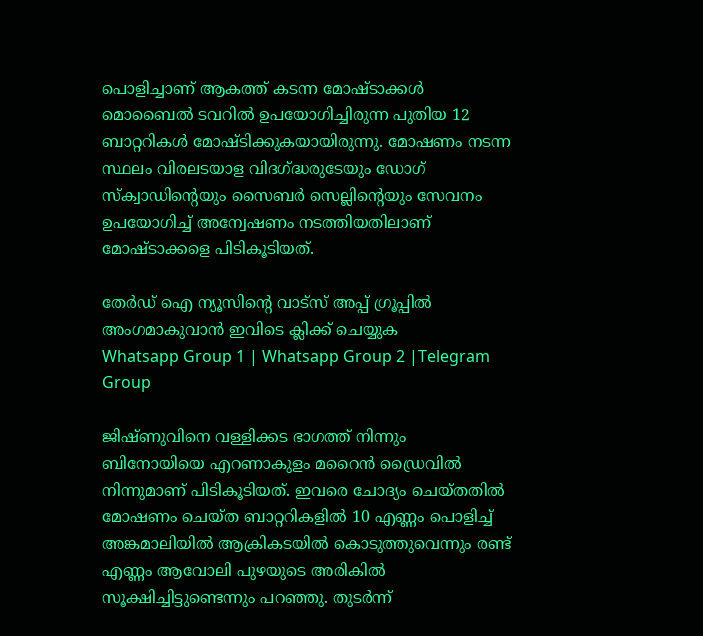പൊളിച്ചാണ് ആകത്ത് കടന്ന മോഷ്ടാക്കൾ മൊബൈൽ ടവറിൽ ഉപയോഗിച്ചിരുന്ന പുതിയ 12 ബാറ്ററികൾ മോഷ്ടിക്കുകയായിരുന്നു. മോഷണം നടന്ന സ്ഥലം വിരലടയാള വിദഗ്ദ്ധരുടേയും ഡോഗ് സ്‌ക്വാഡിന്റെയും സൈബർ സെല്ലിന്റെയും സേവനം ഉപയോഗിച്ച് അന്വേഷണം നടത്തിയതിലാണ് മോഷ്ടാക്കളെ പിടികൂടിയത്.

തേർഡ് ഐ ന്യൂസിന്റെ വാട്സ് അപ്പ് ഗ്രൂപ്പിൽ അംഗമാകുവാൻ ഇവിടെ ക്ലിക്ക് ചെയ്യുക
Whatsapp Group 1 | Whatsapp Group 2 |Telegram Group

ജിഷ്ണുവിനെ വള്ളിക്കട ഭാഗത്ത് നിന്നും ബിനോയിയെ എറണാകുളം മറൈൻ ഡ്രൈവിൽ നിന്നുമാണ് പിടികൂടിയത്. ഇവരെ ചോദ്യം ചെയ്തതിൽ മോഷണം ചെയ്ത ബാറ്ററികളിൽ 10 എണ്ണം പൊളിച്ച് അങ്കമാലിയിൽ ആക്രികടയിൽ കൊടുത്തുവെന്നും രണ്ട് എണ്ണം ആവോലി പുഴയുടെ അരികിൽ സൂക്ഷിച്ചിട്ടുണ്ടെന്നും പറഞ്ഞു. തുടർന്ന്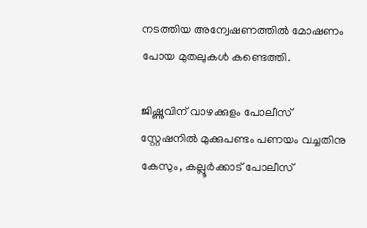നടത്തിയ അന്വേഷണത്തിൽ മോഷണം പോയ മുതലുകൾ കണ്ടെത്തി.

ജിഷ്ണുവിന് വാഴക്കുളം പോലീസ് സ്റ്റേഷനിൽ മുക്കുപണ്ടം പണയം വച്ചതിനു കേസും, കല്ലൂർക്കാട് പോലീസ്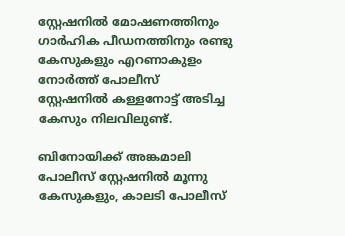സ്റ്റേഷനിൽ മോഷണത്തിനും ഗാർഹിക പീഡനത്തിനും രണ്ടു കേസുകളും എറണാകുളം നോർത്ത് പോലീസ് സ്റ്റേഷനിൽ കള്ളനോട്ട് അടിച്ച കേസും നിലവിലുണ്ട്.

ബിനോയിക്ക് അങ്കമാലി പോലീസ് സ്റ്റേഷനിൽ മൂന്നു കേസുകളും, കാലടി പോലീസ്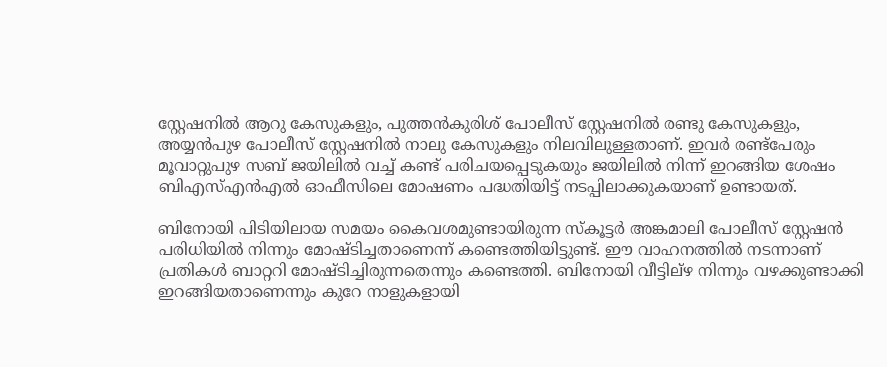സ്റ്റേഷനിൽ ആറു കേസുകളും, പുത്തൻകുരിശ് പോലീസ് സ്റ്റേഷനിൽ രണ്ടു കേസുകളും, അയ്യൻപുഴ പോലീസ് സ്റ്റേഷനിൽ നാലു കേസുകളും നിലവിലുള്ളതാണ്. ഇവർ രണ്ട്‌പേരും മൂവാറ്റുപുഴ സബ് ജയിലിൽ വച്ച് കണ്ട് പരിചയപ്പെടുകയും ജയിലിൽ നിന്ന് ഇറങ്ങിയ ശേഷം ബിഎസ്എൻഎൽ ഓഫീസിലെ മോഷണം പദ്ധതിയിട്ട് നടപ്പിലാക്കുകയാണ് ഉണ്ടായത്.

ബിനോയി പിടിയിലായ സമയം കൈവശമുണ്ടായിരുന്ന സ്‌കൂട്ടർ അങ്കമാലി പോലീസ് സ്റ്റേഷൻ പരിധിയിൽ നിന്നും മോഷ്ടിച്ചതാണെന്ന് കണ്ടെത്തിയിട്ടുണ്ട്. ഈ വാഹനത്തിൽ നടന്നാണ് പ്രതികൾ ബാറ്ററി മോഷ്ടിച്ചിരുന്നതെന്നും കണ്ടെത്തി. ബിനോയി വീട്ടില്‌ഴ നിന്നും വഴക്കുണ്ടാക്കി ഇറങ്ങിയതാണെന്നും കുറേ നാളുകളായി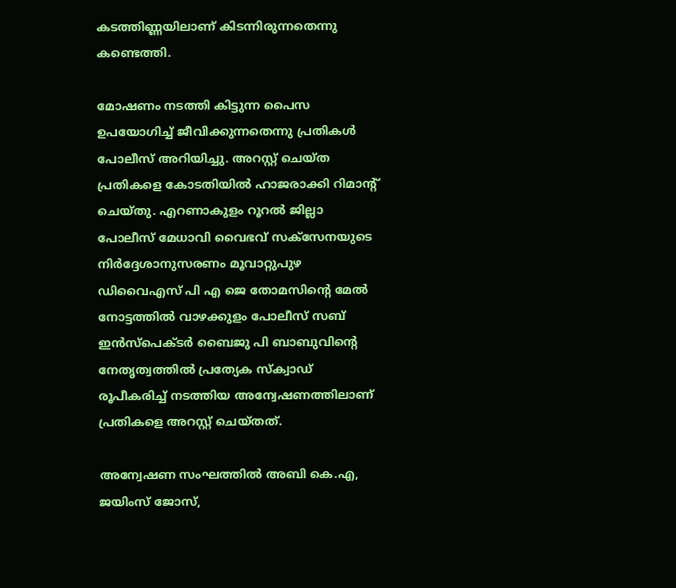കടത്തിണ്ണയിലാണ് കിടന്നിരുന്നതെന്നു കണ്ടെത്തി.

മോഷണം നടത്തി കിട്ടുന്ന പൈസ ഉപയോഗിച്ച് ജീവിക്കുന്നതെന്നു പ്രതികൾ പോലീസ് അറിയിച്ചു. അറസ്റ്റ് ചെയ്ത പ്രതികളെ കോടതിയിൽ ഹാജരാക്കി റിമാന്റ് ചെയ്തു. എറണാകുളം റൂറൽ ജില്ലാ പോലീസ് മേധാവി വൈഭവ് സക്‌സേനയുടെ നിർദ്ദേശാനുസരണം മൂവാറ്റുപുഴ ഡിവൈഎസ് പി എ ജെ തോമസിന്റെ മേൽ നോട്ടത്തിൽ വാഴക്കുളം പോലീസ് സബ് ഇൻസ്‌പെക്ടർ ബൈജു പി ബാബുവിന്റെ നേതൃത്വത്തിൽ പ്രത്യേക സ്‌ക്വാഡ് രൂപീകരിച്ച് നടത്തിയ അന്വേഷണത്തിലാണ് പ്രതികളെ അറസ്റ്റ് ചെയ്തത്.

അന്വേഷണ സംഘത്തിൽ അബി കെ.എ, ജയിംസ് ജോസ്,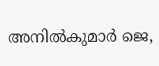അനിൽകുമാർ ജെ,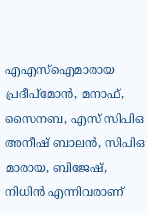എഎസ്‌ഐമാരായ പ്രദീപ്‌മോൻ, മനാഫ്, സൈനബ, എസ് സിപിഒ അനീഷ് ബാലൻ, സിപിഒ മാരായ, ബിജേഷ്, നിധിൻ എന്നിവരാണ്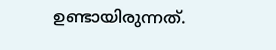ഉണ്ടായിരുന്നത്.